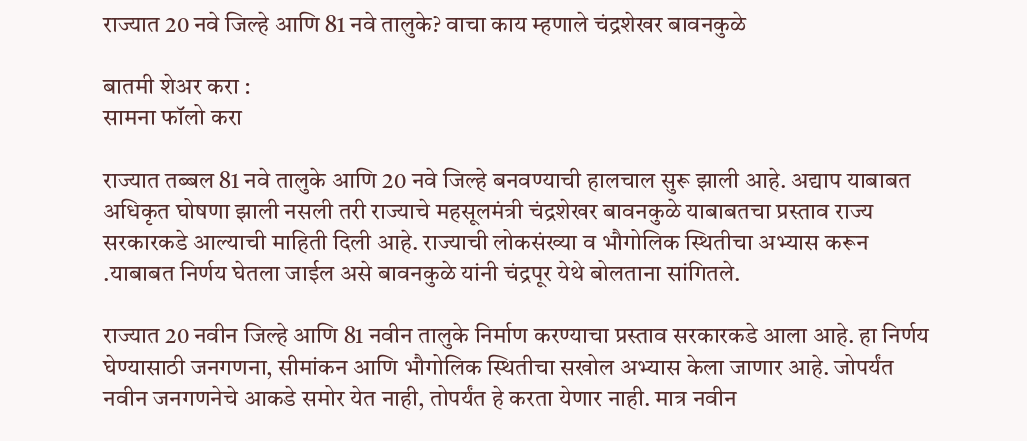राज्यात 20 नवे जिल्हे आणि 81 नवे तालुके? वाचा काय म्हणाले चंद्रशेखर बावनकुळे

बातमी शेअर करा :
सामना फॉलो करा

राज्यात तब्बल 81 नवे तालुके आणि 20 नवे जिल्हे बनवण्याची हालचाल सुरू झाली आहे. अद्याप याबाबत अधिकृत घोषणा झाली नसली तरी राज्याचे महसूलमंत्री चंद्रशेखर बावनकुळे याबाबतचा प्रस्ताव राज्य सरकारकडे आल्याची माहिती दिली आहे. राज्याची लोकसंख्या व भौगोलिक स्थितीचा अभ्यास करून .याबाबत निर्णय घेतला जाईल असे बावनकुळे यांनी चंद्रपूर येथे बोलताना सांगितले.

राज्यात 20 नवीन जिल्हे आणि 81 नवीन तालुके निर्माण करण्याचा प्रस्ताव सरकारकडे आला आहे. हा निर्णय घेण्यासाठी जनगणना, सीमांकन आणि भौगोलिक स्थितीचा सखोल अभ्यास केला जाणार आहे. जोपर्यंत नवीन जनगणनेचे आकडे समोर येत नाही, तोपर्यंत हे करता येणार नाही. मात्र नवीन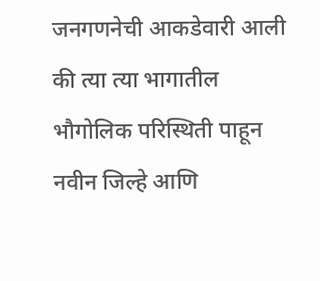जनगणनेची आकडेवारी आली की त्या त्या भागातील भौगोलिक परिस्थिती पाहून नवीन जिल्हे आणि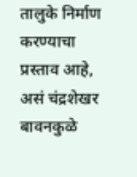तालुके निर्माण करण्याचा प्रस्ताव आहे, असं चंद्रशेखर बावनकुळे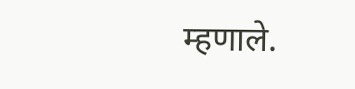म्हणाले.